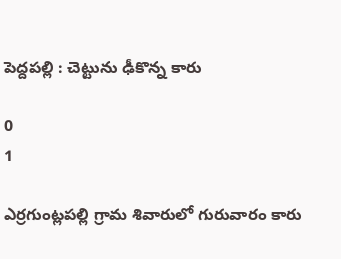పెద్దపల్లి : చెట్టును ఢీకొన్న కారు

0
1

ఎర్రగుంట్లపల్లి గ్రామ శివారులో గురువారం కారు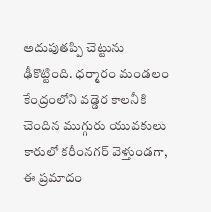అదుపుతప్పి చెట్టును ఢీకొట్టింది. ధర్మారం మండలం కేంద్రంలోని వడ్డెర కాలనీకి చెందిన ముగ్గురు యువకులు కారులో కరీంనగర్ వెళ్తుండగా, ఈ ప్రమాదం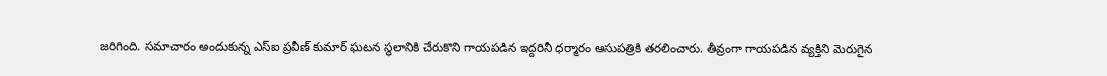జరిగింది. సమాచారం అందుకున్న ఎస్ఐ ప్రవీణ్ కుమార్ ఘటన స్థలానికి చేరుకొని గాయపడిన ఇద్దరినీ ధర్మారం ఆసుపత్రికి తరలించారు. తీవ్రంగా గాయపడిన వ్యక్తిని మెరుగైన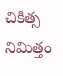చికిత్స నిమిత్తం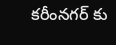కరీంనగర్ కు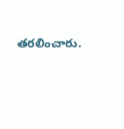తరలించారు.